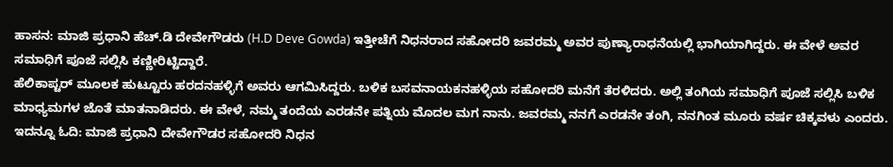ಹಾಸನ: ಮಾಜಿ ಪ್ರಧಾನಿ ಹೆಚ್.ಡಿ ದೇವೇಗೌಡರು (H.D Deve Gowda) ಇತ್ತೀಚೆಗೆ ನಿಧನರಾದ ಸಹೋದರಿ ಜವರಮ್ಮ ಅವರ ಪುಣ್ಯಾರಾಧನೆಯಲ್ಲಿ ಭಾಗಿಯಾಗಿದ್ದರು. ಈ ವೇಳೆ ಅವರ ಸಮಾಧಿಗೆ ಪೂಜೆ ಸಲ್ಲಿಸಿ ಕಣ್ಣೀರಿಟ್ಟಿದ್ದಾರೆ.
ಹೆಲಿಕಾಪ್ಟರ್ ಮೂಲಕ ಹುಟ್ಟೂರು ಹರದನಹಳ್ಳಿಗೆ ಅವರು ಆಗಮಿಸಿದ್ದರು. ಬಳಿಕ ಬಸವನಾಯಕನಹಳ್ಳಿಯ ಸಹೋದರಿ ಮನೆಗೆ ತೆರಳಿದರು. ಅಲ್ಲಿ ತಂಗಿಯ ಸಮಾಧಿಗೆ ಪೂಜೆ ಸಲ್ಲಿಸಿ ಬಳಿಕ ಮಾಧ್ಯಮಗಳ ಜೊತೆ ಮಾತನಾಡಿದರು. ಈ ವೇಳೆ, ನಮ್ಮ ತಂದೆಯ ಎರಡನೇ ಪತ್ನಿಯ ಮೊದಲ ಮಗ ನಾನು. ಜವರಮ್ಮ ನನಗೆ ಎರಡನೇ ತಂಗಿ, ನನಗಿಂತ ಮೂರು ವರ್ಷ ಚಿಕ್ಕವಳು ಎಂದರು. ಇದನ್ನೂ ಓದಿ: ಮಾಜಿ ಪ್ರಧಾನಿ ದೇವೇಗೌಡರ ಸಹೋದರಿ ನಿಧನ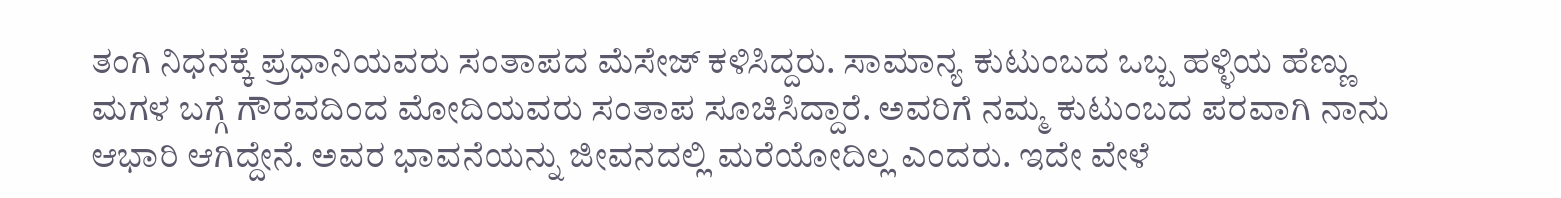ತಂಗಿ ನಿಧನಕ್ಕೆ ಪ್ರಧಾನಿಯವರು ಸಂತಾಪದ ಮೆಸೇಜ್ ಕಳಿಸಿದ್ದರು. ಸಾಮಾನ್ಯ ಕುಟುಂಬದ ಒಬ್ಬ ಹಳ್ಳಿಯ ಹೆಣ್ಣು ಮಗಳ ಬಗ್ಗೆ ಗೌರವದಿಂದ ಮೋದಿಯವರು ಸಂತಾಪ ಸೂಚಿಸಿದ್ದಾರೆ. ಅವರಿಗೆ ನಮ್ಮ ಕುಟುಂಬದ ಪರವಾಗಿ ನಾನು ಆಭಾರಿ ಆಗಿದ್ದೇನೆ. ಅವರ ಭಾವನೆಯನ್ನು ಜೀವನದಲ್ಲಿ ಮರೆಯೋದಿಲ್ಲ ಎಂದರು. ಇದೇ ವೇಳೆ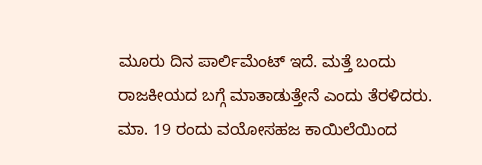ಮೂರು ದಿನ ಪಾರ್ಲಿಮೆಂಟ್ ಇದೆ. ಮತ್ತೆ ಬಂದು ರಾಜಕೀಯದ ಬಗ್ಗೆ ಮಾತಾಡುತ್ತೇನೆ ಎಂದು ತೆರಳಿದರು.
ಮಾ. 19 ರಂದು ವಯೋಸಹಜ ಕಾಯಿಲೆಯಿಂದ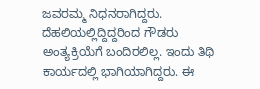ಜವರಮ್ಮ ನಿಧನರಾಗಿದ್ದರು. ದೆಹಲಿಯಲ್ಲಿದ್ದಿದ್ದರಿಂದ ಗೌಡರು ಅಂತ್ಯಕ್ರಿಯೆಗೆ ಬಂದಿರಲಿಲ್ಲ. ಇಂದು ತಿಥಿ ಕಾರ್ಯದಲ್ಲಿ ಭಾಗಿಯಾಗಿದ್ದರು. ಈ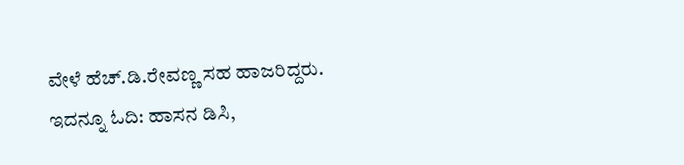ವೇಳೆ ಹೆಚ್.ಡಿ.ರೇವಣ್ಣ ಸಹ ಹಾಜರಿದ್ದರು. ಇದನ್ನೂ ಓದಿ: ಹಾಸನ ಡಿಸಿ,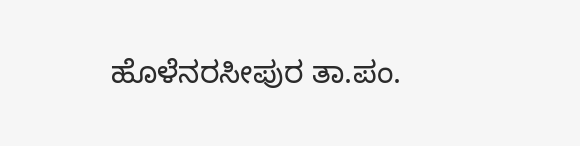ಹೊಳೆನರಸೀಪುರ ತಾ.ಪಂ.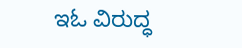ಇಓ ವಿರುದ್ಧ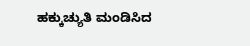ಹಕ್ಕುಚ್ಯುತಿ ಮಂಡಿಸಿದ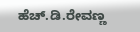ಹೆಚ್.ಡಿ.ರೇವಣ್ಣ